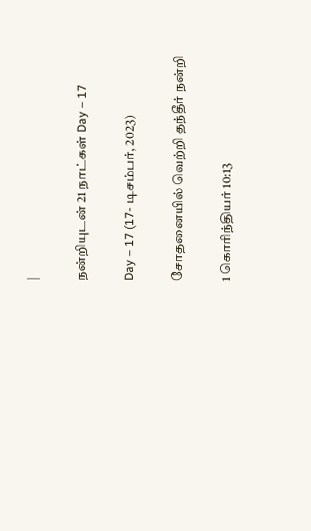|

நன்றியுடன் 21 நாட்கள் Day – 17

Day – 17 (17- டிசம்பர், 2023)

சோதனையில் வெற்றி தந்தீர் நன்றி

1 கொரிந்தியர் 10:13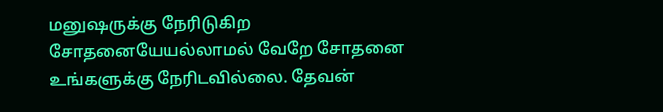மனுஷருக்கு நேரிடுகிற சோதனையேயல்லாமல் வேறே சோதனை உங்களுக்கு நேரிடவில்லை. தேவன்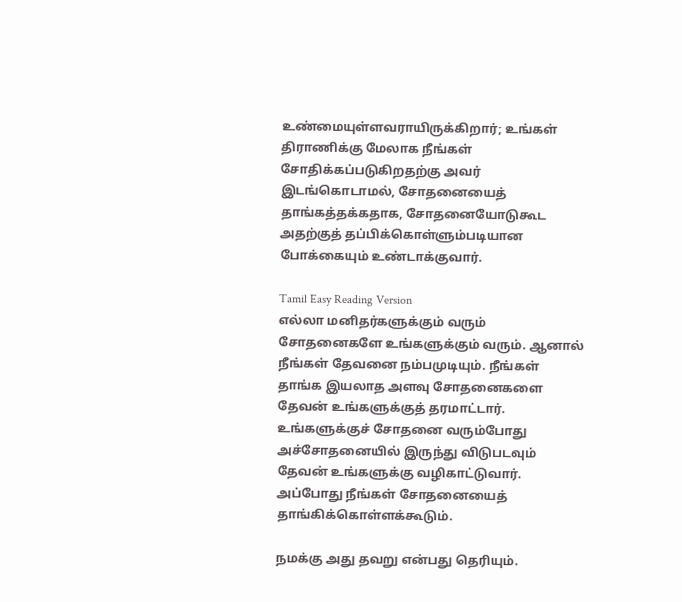உண்மையுள்ளவராயிருக்கிறார்; உங்கள் திராணிக்கு மேலாக நீங்கள் சோதிக்கப்படுகிறதற்கு அவர் இடங்கொடாமல், சோதனையைத் தாங்கத்தக்கதாக, சோதனையோடுகூட அதற்குத் தப்பிக்கொள்ளும்படியான போக்கையும் உண்டாக்குவார்.

Tamil Easy Reading Version
எல்லா மனிதர்களுக்கும் வரும் சோதனைகளே உங்களுக்கும் வரும். ஆனால் நீங்கள் தேவனை நம்பமுடியும். நீங்கள் தாங்க இயலாத அளவு சோதனைகளை தேவன் உங்களுக்குத் தரமாட்டார். உங்களுக்குச் சோதனை வரும்போது அச்சோதனையில் இருந்து விடுபடவும் தேவன் உங்களுக்கு வழிகாட்டுவார். அப்போது நீங்கள் சோதனையைத் தாங்கிக்கொள்ளக்கூடும்.

நமக்கு அது தவறு என்பது தெரியும்.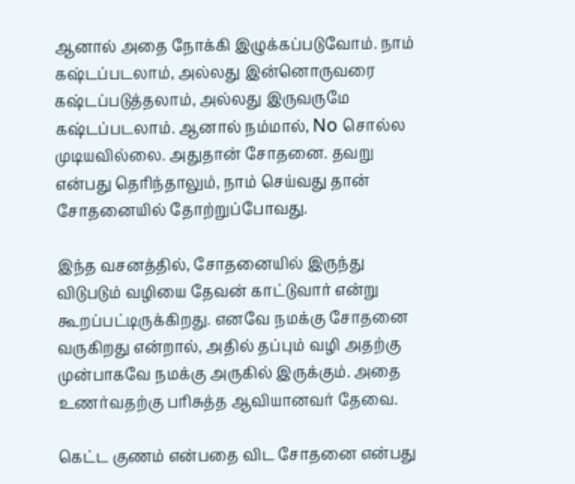ஆனால் அதை நோக்கி இழுக்கப்படுவோம். நாம் கஷ்டப்படலாம், அல்லது இன்னொருவரை கஷ்டப்படுத்தலாம், அல்லது இருவருமே கஷ்டப்படலாம். ஆனால் நம்மால், No சொல்ல முடியவில்லை. அதுதான் சோதனை. தவறு என்பது தெரிந்தாலும், நாம் செய்வது தான் சோதனையில் தோற்றுப்போவது.

இந்த வசனத்தில், சோதனையில் இருந்து விடுபடும் வழியை தேவன் காட்டுவார் என்று கூறப்பட்டிருக்கிறது. எனவே நமக்கு சோதனை வருகிறது என்றால், அதில் தப்பும் வழி அதற்கு முன்பாகவே நமக்கு அருகில் இருக்கும். அதை உணர்வதற்கு பரிசுத்த ஆவியானவர் தேவை.

கெட்ட குணம் என்பதை விட சோதனை என்பது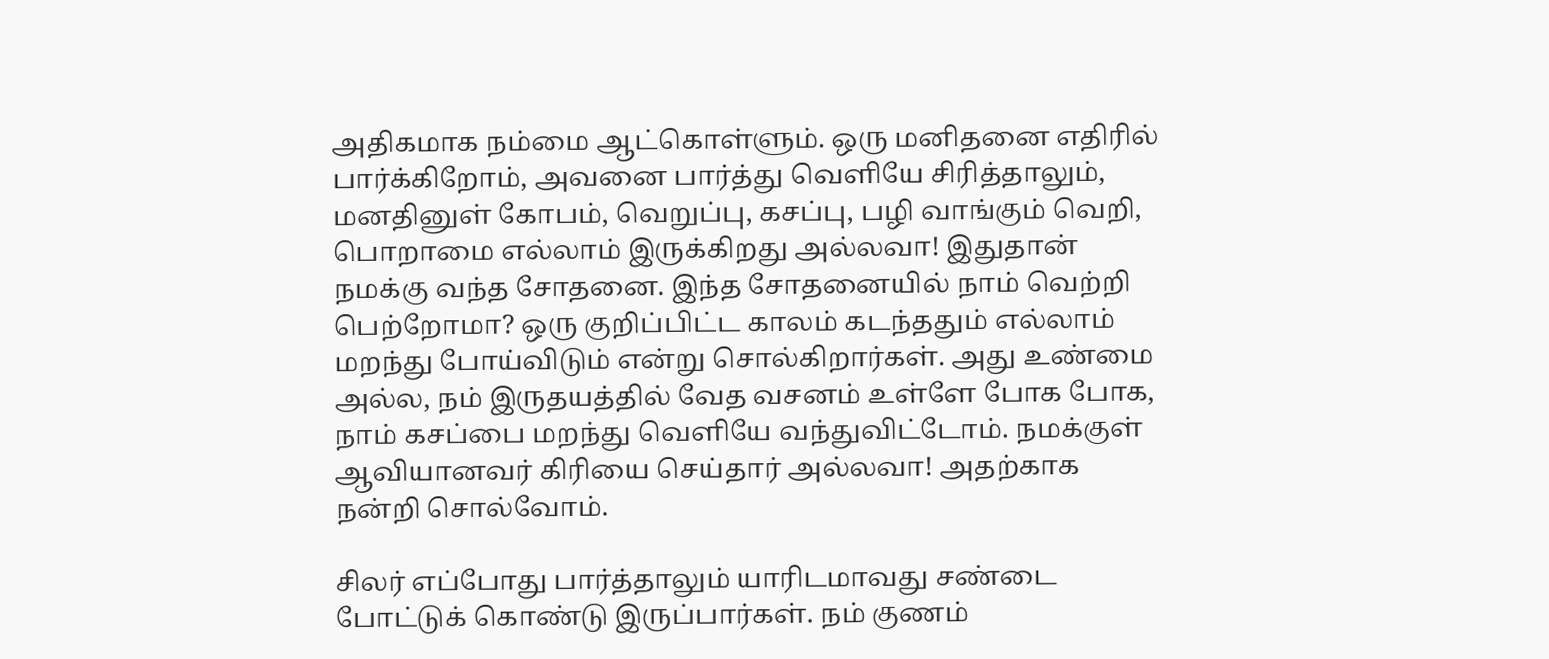அதிகமாக நம்மை ஆட்கொள்ளும். ஒரு மனிதனை எதிரில் பார்க்கிறோம், அவனை பார்த்து வெளியே சிரித்தாலும், மனதினுள் கோபம், வெறுப்பு, கசப்பு, பழி வாங்கும் வெறி, பொறாமை எல்லாம் இருக்கிறது அல்லவா! இதுதான் நமக்கு வந்த சோதனை. இந்த சோதனையில் நாம் வெற்றி பெற்றோமா? ஒரு குறிப்பிட்ட காலம் கடந்ததும் எல்லாம் மறந்து போய்விடும் என்று சொல்கிறார்கள். அது உண்மை அல்ல, நம் இருதயத்தில் வேத வசனம் உள்ளே போக போக, நாம் கசப்பை மறந்து வெளியே வந்துவிட்டோம். நமக்குள் ஆவியானவர் கிரியை செய்தார் அல்லவா! அதற்காக நன்றி சொல்வோம்.

சிலர் எப்போது பார்த்தாலும் யாரிடமாவது சண்டை போட்டுக் கொண்டு இருப்பார்கள். நம் குணம்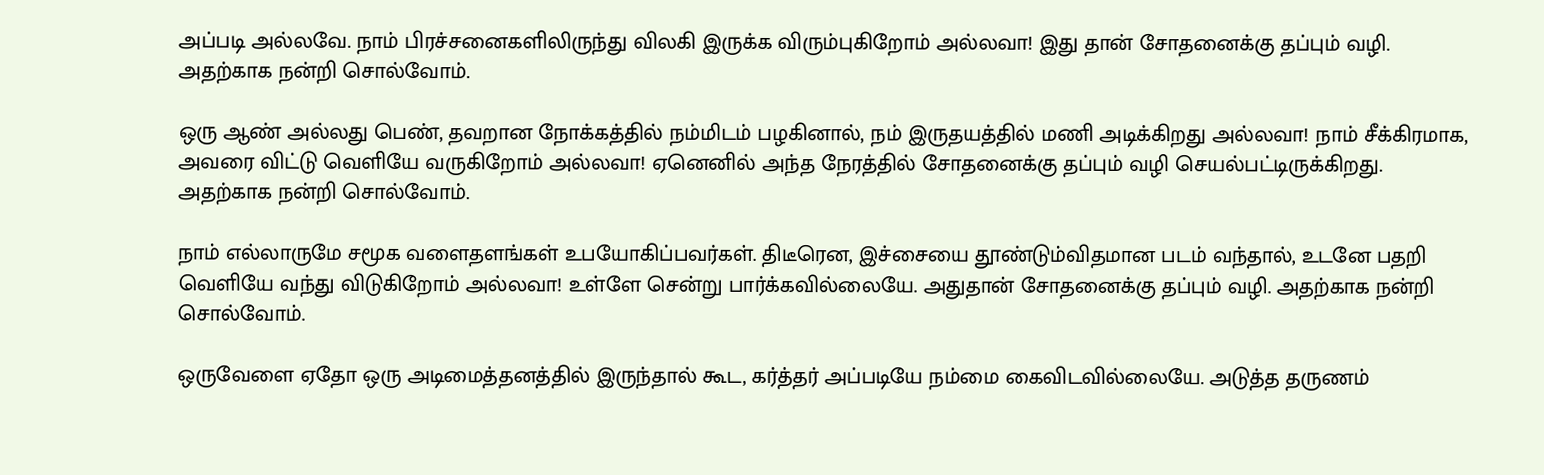அப்படி அல்லவே. நாம் பிரச்சனைகளிலிருந்து விலகி இருக்க விரும்புகிறோம் அல்லவா! இது தான் சோதனைக்கு தப்பும் வழி. அதற்காக நன்றி சொல்வோம்.

ஒரு ஆண் அல்லது பெண், தவறான நோக்கத்தில் நம்மிடம் பழகினால், நம் இருதயத்தில் மணி அடிக்கிறது அல்லவா! நாம் சீக்கிரமாக, அவரை விட்டு வெளியே வருகிறோம் அல்லவா! ஏனெனில் அந்த நேரத்தில் சோதனைக்கு தப்பும் வழி செயல்பட்டிருக்கிறது. அதற்காக நன்றி சொல்வோம்.

நாம் எல்லாருமே சமூக வளைதளங்கள் உபயோகிப்பவர்கள். திடீரென, இச்சையை தூண்டும்விதமான படம் வந்தால், உடனே பதறி வெளியே வந்து விடுகிறோம் அல்லவா! உள்ளே சென்று பார்க்கவில்லையே. அதுதான் சோதனைக்கு தப்பும் வழி. அதற்காக நன்றி சொல்வோம்.

ஒருவேளை ஏதோ ஒரு அடிமைத்தனத்தில் இருந்தால் கூட, கர்த்தர் அப்படியே நம்மை கைவிடவில்லையே. அடுத்த தருணம்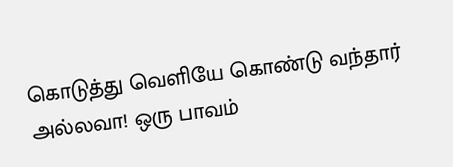கொடுத்து வெளியே கொண்டு வந்தார் அல்லவா! ஒரு பாவம்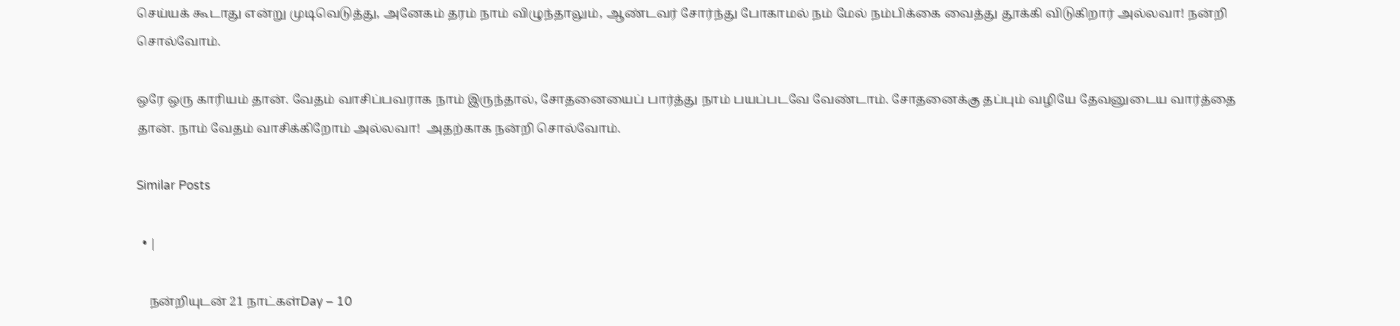செய்யக் கூடாது என்று முடிவெடுத்து, அனேகம் தரம் நாம் விழுந்தாலும், ஆண்டவர் சோர்ந்து போகாமல் நம் மேல் நம்பிக்கை வைத்து தூக்கி விடுகிறார் அல்லவா! நன்றி சொல்வோம்.

ஒரே ஒரு காரியம் தான். வேதம் வாசிப்பவராக நாம் இருந்தால், சோதனையைப் பார்த்து நாம் பயப்படவே வேண்டாம். சோதனைக்கு தப்பும் வழியே தேவனுடைய வார்த்தை தான். நாம் வேதம் வாசிக்கிறோம் அல்லவா!  அதற்காக நன்றி சொல்வோம்.

Similar Posts

  • |

    நன்றியுடன் 21 நாட்கள்Day – 10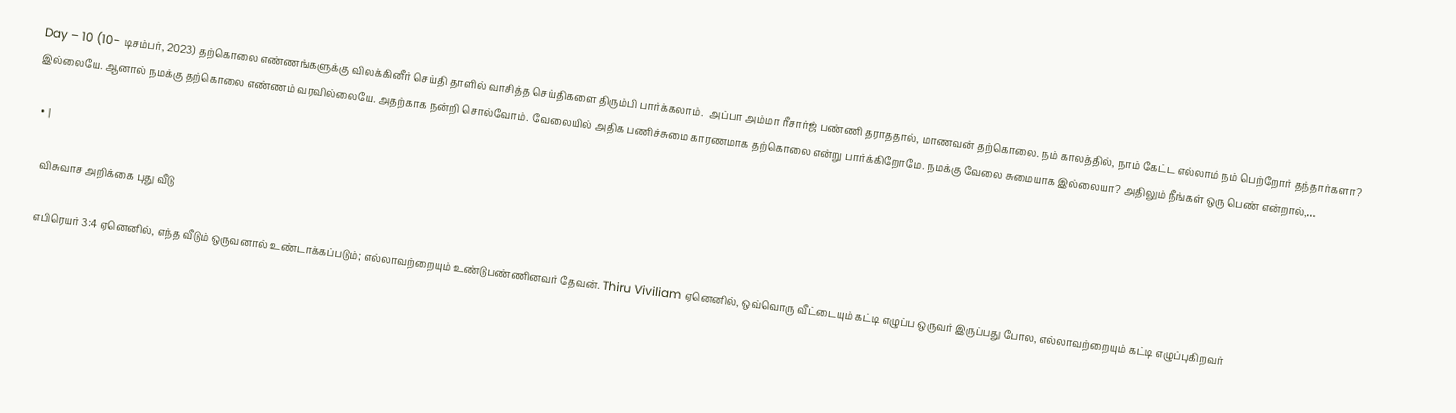Day – 10 (10- டிசம்பர், 2023) தற்கொலை எண்ணங்களுக்கு விலக்கினீர் செய்தி தாளில் வாசித்த செய்திகளை திரும்பி பார்க்கலாம்.  அப்பா அம்மா ரீசார்ஜ் பண்ணி தராததால், மாணவன் தற்கொலை. நம் காலத்தில், நாம் கேட்ட எல்லாம் நம் பெற்றோர் தந்தார்களா? இல்லையே. ஆனால் நமக்கு தற்கொலை எண்ணம் வரவில்லையே. அதற்காக நன்றி சொல்வோம். வேலையில் அதிக பணிச்சுமை காரணமாக தற்கொலை என்று பார்க்கிறோமே. நமக்கு வேலை சுமையாக இல்லையா? அதிலும் நீங்கள் ஒரு பெண் என்றால்,…

  • |

    விசுவாச அறிக்கை புது வீடு

    எபிரெயர் 3:4 ஏனெனில், எந்த வீடும் ஒருவனால் உண்டாக்கப்படும்; எல்லாவற்றையும் உண்டுபண்ணினவர் தேவன். Thiru Viviliam ஏனெனில், ஒவ்வொரு வீட்டையும் கட்டி எழுப்ப ஒருவர் இருப்பது போல, எல்லாவற்றையும் கட்டி எழுப்புகிறவர்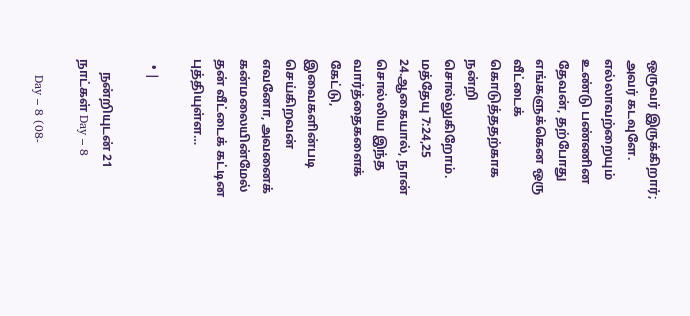ஒருவர் இருக்கிறார்; அவர் கடவுளே. எல்லாவற்றையும் உண்டு பண்ணின தேவன், தற்போது எங்களுக்கென ஒரு வீட்டைக் கொடுத்ததற்காக நன்றி சொல்லுகிறோம். மத்தேயு 7:24,25 24.ஆகையால், நான் சொல்லிய இந்த வார்த்தைகளைக் கேட்டு, இவைகளின்படி செய்கிறவன் எவனோ, அவனைக் கன்மலையின்மேல் தன் வீட்டைக் கட்டின புத்தியுள்ள…

  • |

    நன்றியுடன் 21 நாட்கள் Day – 8

    Day – 8 (08-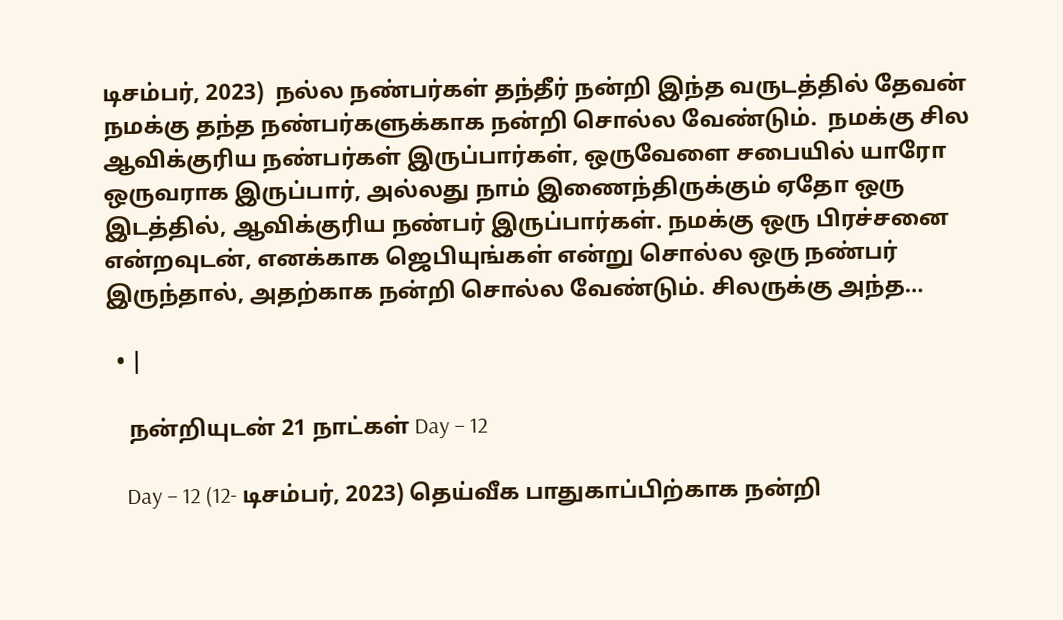டிசம்பர், 2023)  நல்ல நண்பர்கள் தந்தீர் நன்றி இந்த வருடத்தில் தேவன் நமக்கு தந்த நண்பர்களுக்காக நன்றி சொல்ல வேண்டும்.  நமக்கு சில ஆவிக்குரிய நண்பர்கள் இருப்பார்கள், ஒருவேளை சபையில் யாரோ ஒருவராக இருப்பார், அல்லது நாம் இணைந்திருக்கும் ஏதோ ஒரு இடத்தில், ஆவிக்குரிய நண்பர் இருப்பார்கள். நமக்கு ஒரு பிரச்சனை என்றவுடன், எனக்காக ஜெபியுங்கள் என்று சொல்ல ஒரு நண்பர் இருந்தால், அதற்காக நன்றி சொல்ல வேண்டும். சிலருக்கு அந்த…

  • |

    நன்றியுடன் 21 நாட்கள் Day – 12

    Day – 12 (12- டிசம்பர், 2023) தெய்வீக பாதுகாப்பிற்காக நன்றி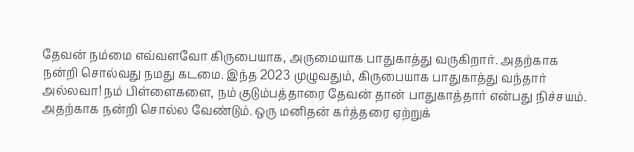தேவன் நம்மை எவ்வளவோ கிருபையாக, அருமையாக பாதுகாத்து வருகிறார். அதற்காக நன்றி சொல்வது நமது கடமை. இந்த 2023 முழுவதும், கிருபையாக பாதுகாத்து வந்தார் அல்லவா! நம் பிள்ளைகளை, நம் குடும்பத்தாரை தேவன் தான் பாதுகாத்தார் என்பது நிச்சயம். அதற்காக நன்றி சொல்ல வேண்டும். ஒரு மனிதன் கர்த்தரை ஏற்றுக்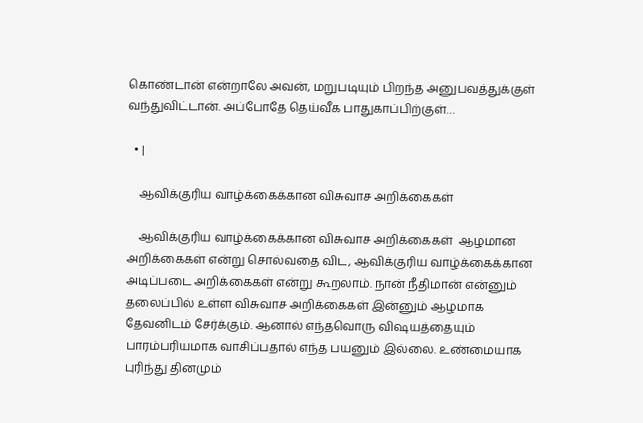கொண்டான் என்றாலே அவன், மறுபடியும் பிறந்த அனுபவத்துக்குள் வந்துவிட்டான். அப்போதே தெய்வீக பாதுகாப்பிற்குள்…

  • |

    ஆவிக்குரிய வாழ்க்கைக்கான விசுவாச அறிக்கைகள்

    ஆவிக்குரிய வாழ்க்கைக்கான விசுவாச அறிக்கைகள்  ஆழமான அறிக்கைகள் என்று சொல்வதை விட, ஆவிக்குரிய வாழ்க்கைக்கான அடிப்படை அறிக்கைகள் என்று கூறலாம். நான் நீதிமான் என்னும் தலைப்பில் உள்ள விசுவாச அறிக்கைகள் இன்னும் ஆழமாக தேவனிடம் சேர்க்கும். ஆனால் எந்தவொரு விஷயத்தையும் பாரம்பரியமாக வாசிப்பதால் எந்த பயனும் இல்லை. உண்மையாக புரிந்து தினமும்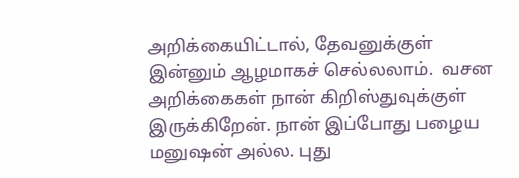அறிக்கையிட்டால், தேவனுக்குள் இன்னும் ஆழமாகச் செல்லலாம்.  வசன அறிக்கைகள் நான் கிறிஸ்துவுக்குள் இருக்கிறேன். நான் இப்போது பழைய மனுஷன் அல்ல. புது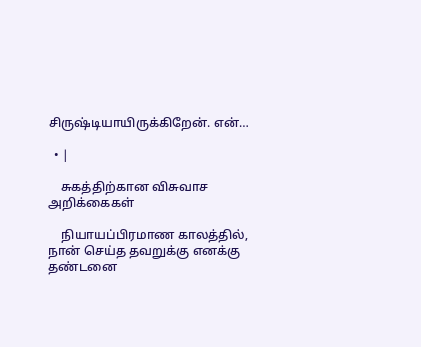சிருஷ்டியாயிருக்கிறேன். என்…

  • |

    சுகத்திற்கான விசுவாச அறிக்கைகள்

    நியாயப்பிரமாண காலத்தில், நான் செய்த தவறுக்கு எனக்கு தண்டனை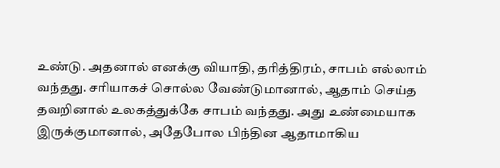உண்டு. அதனால் எனக்கு வியாதி, தரித்திரம், சாபம் எல்லாம் வந்தது. சரியாகச் சொல்ல வேண்டுமானால், ஆதாம் செய்த தவறினால் உலகத்துக்கே சாபம் வந்தது. அது உண்மையாக இருக்குமானால், அதேபோல பிந்தின ஆதாமாகிய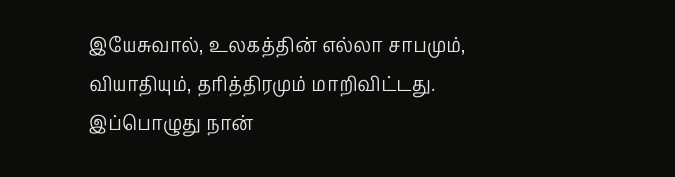இயேசுவால், உலகத்தின் எல்லா சாபமும், வியாதியும், தரித்திரமும் மாறிவிட்டது. இப்பொழுது நான்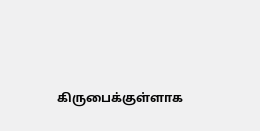கிருபைக்குள்ளாக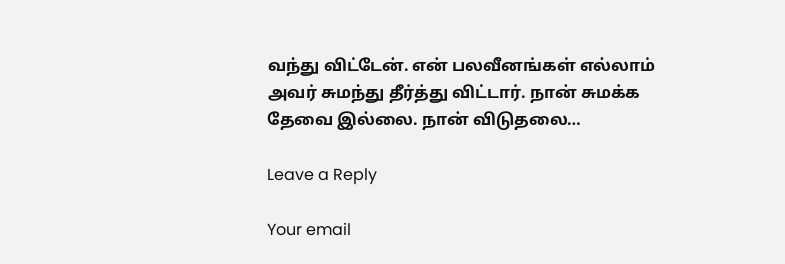வந்து விட்டேன். என் பலவீனங்கள் எல்லாம் அவர் சுமந்து தீர்த்து விட்டார். நான் சுமக்க தேவை இல்லை. நான் விடுதலை…

Leave a Reply

Your email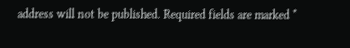address will not be published. Required fields are marked *